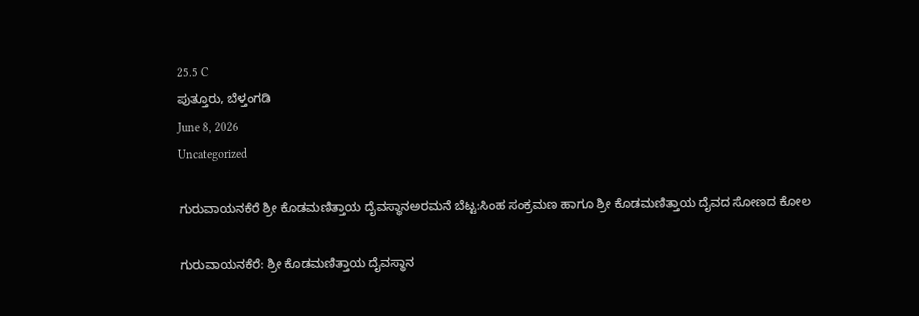25.5 C
ಪುತ್ತೂರು, ಬೆಳ್ತಂಗಡಿ
June 8, 2026
Uncategorized

ಗುರುವಾಯನಕೆರೆ ಶ್ರೀ ಕೊಡಮಣಿತ್ತಾಯ ದೈವಸ್ಥಾನಅರಮನೆ ಬೆಟ್ಟ:ಸಿಂಹ ಸಂಕ್ರಮಣ ಹಾಗೂ ಶ್ರೀ ಕೊಡಮಣಿತ್ತಾಯ ದೈವದ ಸೋಣದ ಕೋಲ

ಗುರುವಾಯನಕೆರೆ: ಶ್ರೀ ಕೊಡಮಣಿತ್ತಾಯ ದೈವಸ್ಥಾನ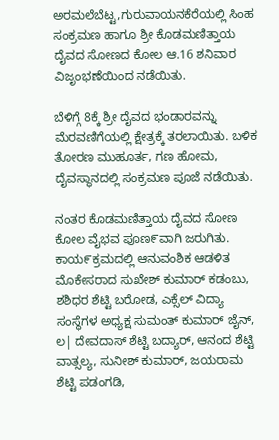ಅರಮಲೆಬೆಟ್ಟ,ಗುರುವಾಯನಕೆರೆಯಲ್ಲಿ ಸಿಂಹ ಸಂಕ್ರಮಣ ಹಾಗೂ ಶ್ರೀ ಕೊಡಮಣಿತ್ತಾಯ ದೈವದ ಸೋಣದ ಕೋಲ ಆ.16 ಶನಿವಾರ ವಿಜೃಂಭಣೆಯಿಂದ ನಡೆಯಿತು.

ಬೆಳಿಗ್ಗೆ 8ಕ್ಕೆ ಶ್ರೀ ದೈವದ ಭಂಡಾರವನ್ನು ಮೆರವಣಿಗೆಯಲ್ಲಿ ಕ್ಷೇತ್ರಕ್ಕೆ ತರಲಾಯಿತು. ಬಳಿಕ ತೋರಣ ಮುಹೂರ್ತ, ಗಣ ಹೋಮ, ದೈವಸ್ಥಾನದಲ್ಲಿ ಸಂಕ್ರಮಣ ಪೂಜೆ ನಡೆಯಿತು.

ನಂತರ ಕೊಡಮಣಿತ್ತಾಯ ದೈವದ ಸೋಣ ಕೋಲ ವೈಭವ ಪೂಣ೯ವಾಗಿ ಜರುಗಿತು. ಕಾಯ೯ಕ್ರಮದಲ್ಲಿ ಆನುವಂಶಿಕ ಆಡಳಿತ ಮೊಕೇಸರಾದ ಸುಖೇಶ್ ಕುಮಾ‌ರ್ ಕಡಂಬು, ಶಶಿಧರ ಶೆಟ್ಟಿ ಬರೋಡ, ಎಕ್ಸೆಲ್ ವಿದ್ಯಾ ಸಂಸ್ಥೆಗಳ ಅಧ್ಯಕ್ಷ ಸುಮಂತ್ ಕುಮಾರ್ ಜೈನ್, ಲ| ದೇವದಾಸ್ ಶೆಟ್ಟಿ ಬದ್ಯಾರ್, ಆನಂದ ಶೆಟ್ಟಿ ವಾತ್ಸಲ್ಯ, ಸುನೀಶ್ ಕುಮಾರ್, ಜಯರಾಮ ಶೆಟ್ಟಿ ಪಡಂಗಡಿ,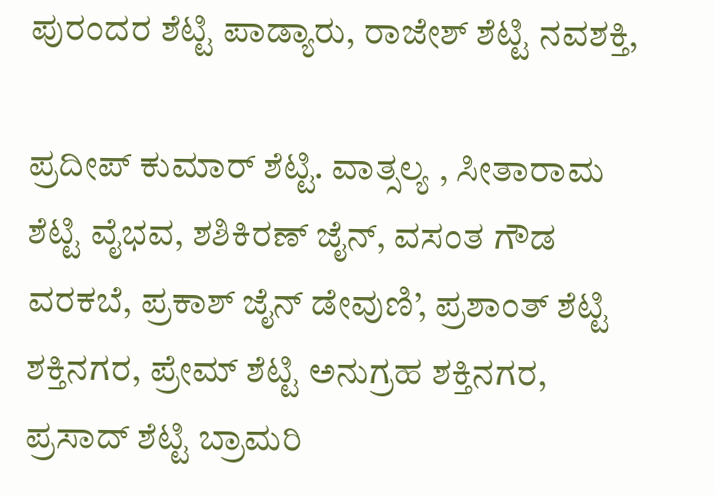ಪುರಂದರ ಶೆಟ್ಟಿ ಪಾಡ್ಯಾರು, ರಾಜೇಶ್ ಶೆಟ್ಟಿ ನವಶಕ್ತಿ,

ಪ್ರದೀಪ್‌ ಕುಮಾ‌ರ್ ಶೆಟ್ಟಿ. ವಾತ್ಸಲ್ಯ , ಸೀತಾರಾಮ ಶೆಟ್ಟಿ ವೈಭವ, ಶಶಿಕಿರಣ್ ಜೈನ್, ವಸಂತ ಗೌಡ ವರಕಬೆ, ಪ್ರಕಾಶ್ ಜೈನ್ ಡೇವುಣಿ’, ಪ್ರಶಾಂತ್ ಶೆಟ್ಟಿ ಶಕ್ತಿನಗರ, ಪ್ರೇಮ್ ಶೆಟ್ಟಿ ಅನುಗ್ರಹ ಶಕ್ತಿನಗರ, ಪ್ರಸಾದ್ ಶೆಟ್ಟಿ ಬ್ರಾಮರಿ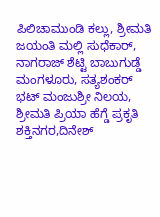ಪಿಲಿಚಾಮುಂಡಿ ಕಲ್ಲು, ಶ್ರೀಮತಿ ಜಯಂತಿ ಮಲ್ಲಿ ಸುಧೆಕಾರ್, ನಾಗರಾಜ್ ಶೆಟ್ಟಿ ಬಾಬುಗುಡ್ಡೆ ಮಂಗಳೂರು, ಸತ್ಯಶಂಕರ್ ಭಟ್ ಮಂಜುಶ್ರೀ ನಿಲಯ,
ಶ್ರೀಮತಿ ಪ್ರಿಯಾ ಹೆಗ್ಡೆ ಪ್ರಕೃತಿ ಶಕ್ತಿನಗರ,ದಿನೇಶ್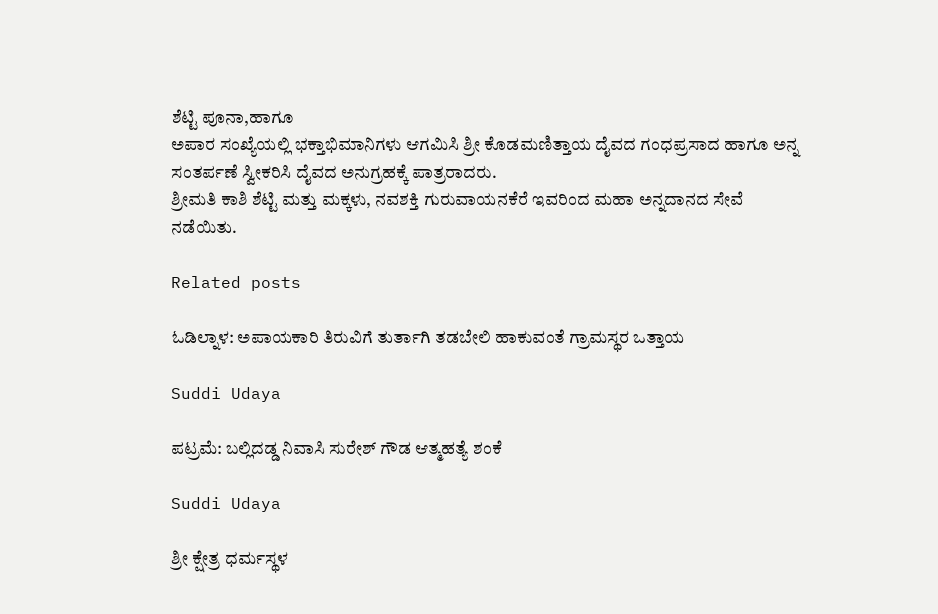ಶೆಟ್ಟಿ ಪೂನಾ,ಹಾಗೂ
ಅಪಾರ ಸಂಖ್ಯೆಯಲ್ಲಿ ಭಕ್ತಾಭಿಮಾನಿಗಳು ಆಗಮಿಸಿ ಶ್ರೀ ಕೊಡಮಣಿತ್ತಾಯ ದೈವದ ಗಂಧಪ್ರಸಾದ ಹಾಗೂ ಅನ್ನ ಸಂತರ್ಪಣೆ ಸ್ವೀಕರಿಸಿ ದೈವದ ಅನುಗ್ರಹಕ್ಕೆ ಪಾತ್ರರಾದರು.
ಶ್ರೀಮತಿ ಕಾಶಿ ಶೆಟ್ಟಿ ಮತ್ತು ಮಕ್ಕಳು, ನವಶಕ್ತಿ ಗುರುವಾಯನಕೆರೆ ಇವರಿಂದ ಮಹಾ ಅನ್ನದಾನದ ಸೇವೆ ನಡೆಯಿತು.

Related posts

ಓಡಿಲ್ನಾಳ: ಅಪಾಯಕಾರಿ ತಿರುವಿಗೆ ತುರ್ತಾಗಿ ತಡಬೇಲಿ ಹಾಕುವಂತೆ ಗ್ರಾಮಸ್ಥರ ಒತ್ತಾಯ

Suddi Udaya

ಪಟ್ರಮೆ: ಬಲ್ಲಿದಡ್ಡ ನಿವಾಸಿ ಸುರೇಶ್ ಗೌಡ ಆತ್ಮಹತ್ಯೆ ಶಂಕೆ

Suddi Udaya

ಶ್ರೀ ಕ್ಷೇತ್ರ ಧರ್ಮಸ್ಥಳ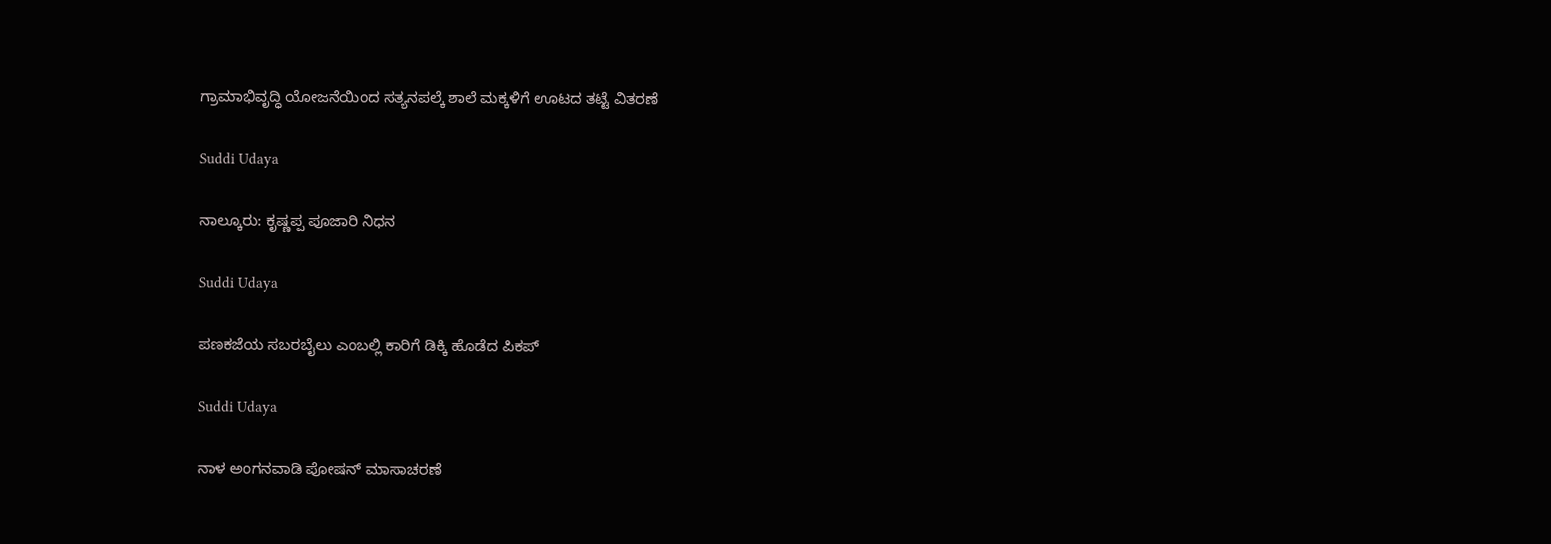ಗ್ರಾಮಾಭಿವೃದ್ಧಿ ಯೋಜನೆಯಿಂದ ಸತ್ಯನಪಲ್ಕೆ ಶಾಲೆ ಮಕ್ಕಳಿಗೆ ಊಟದ ತಟ್ಟೆ ವಿತರಣೆ

Suddi Udaya

ನಾಲ್ಕೂರು: ಕೃಷ್ಣಪ್ಪ ಪೂಜಾರಿ ನಿಧನ

Suddi Udaya

ಪಣಕಜೆಯ ಸಬರಬೈಲು ಎಂಬಲ್ಲಿ ಕಾರಿಗೆ ಡಿಕ್ಕಿ ಹೊಡೆದ ಪಿಕಪ್

Suddi Udaya

ನಾಳ ಅಂಗನವಾಡಿ ಪೋಷನ್ ಮಾಸಾಚರಣೆ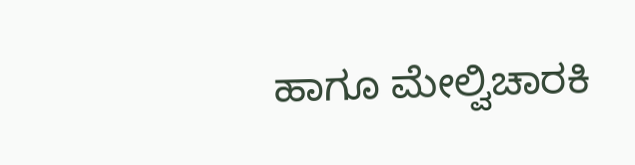ಹಾಗೂ ಮೇಲ್ವಿಚಾರಕಿ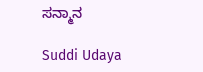ಸನ್ಮಾನ

Suddi Udaya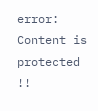error: Content is protected !!